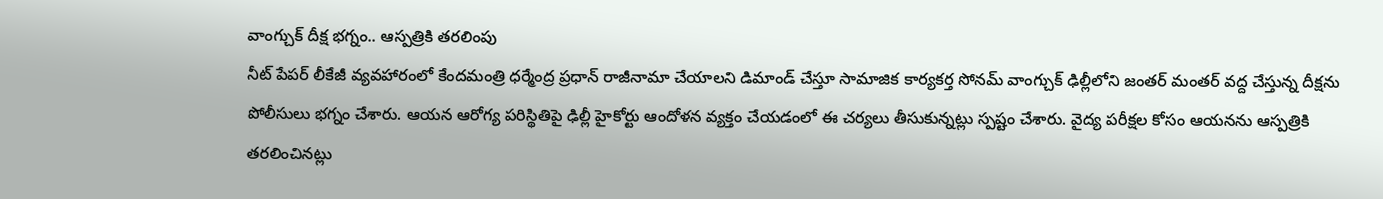వాంగ్చుక్ దీక్ష భగ్నం.. ఆస్పత్రికి తరలింపు
నీట్ పేపర్ లీకేజీ వ్యవహారంలో కేందమంత్రి ధర్మేంద్ర ప్రధాన్ రాజీనామా చేయాలని డిమాండ్ చేస్తూ సామాజిక కార్యకర్త సోనమ్ వాంగ్చుక్ ఢిల్లీలోని జంతర్ మంతర్ వద్ద చేస్తున్న దీక్షను పోలీసులు భగ్నం చేశారు. ఆయన ఆరోగ్య పరిస్థితిపై ఢిల్లీ హైకోర్టు ఆందోళన వ్యక్తం చేయడంలో ఈ చర్యలు తీసుకున్నట్లు స్పష్టం చేశారు. వైద్య పరీక్షల కోసం ఆయనను ఆస్పత్రికి తరలించినట్లు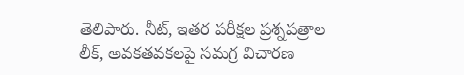తెలిపారు. నీట్, ఇతర పరీక్షల ప్రశ్నపత్రాల లీక్, అవకతవకలపై సమగ్ర విచారణ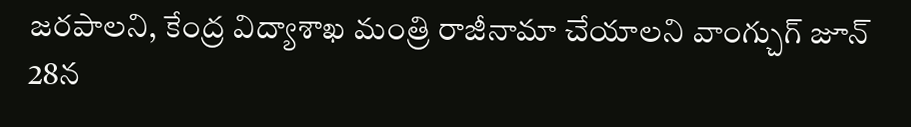జరపాలని, కేంద్ర విద్యాశాఖ మంత్రి రాజీనామా చేయాలని వాంగ్చుగ్ జూన్ 28న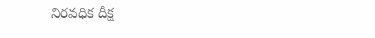నిరవధిక దీక్ష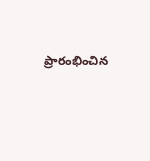ప్రారంభించిన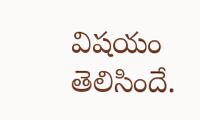విషయం తెలిసిందే.